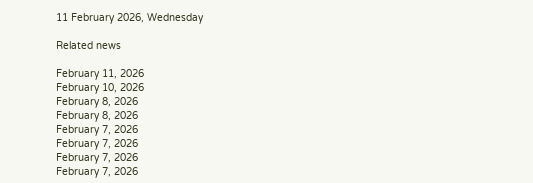11 February 2026, Wednesday

Related news

February 11, 2026
February 10, 2026
February 8, 2026
February 8, 2026
February 7, 2026
February 7, 2026
February 7, 2026
February 7, 2026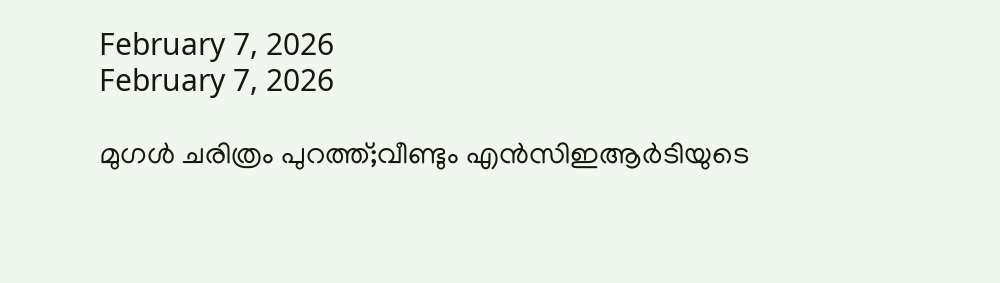February 7, 2026
February 7, 2026

മുഗള്‍ ചരിത്രം പുറത്ത്;വീണ്ടും എന്‍സിഇആര്‍ടിയുടെ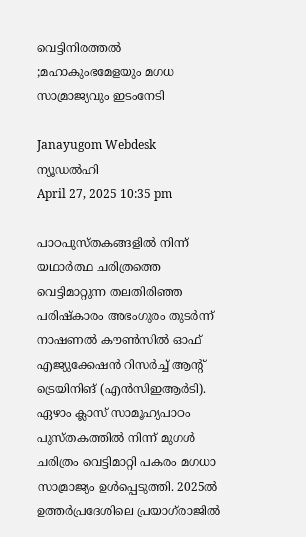വെട്ടിനിരത്തല്‍ ;മഹാകുംഭമേളയും മഗധ സാമ്രാജ്യവും ഇടംനേടി

Janayugom Webdesk
ന്യൂഡല്‍ഹി
April 27, 2025 10:35 pm

പാഠപുസ്തകങ്ങളില്‍ നിന്ന് യഥാര്‍ത്ഥ ചരിത്രത്തെ വെട്ടിമാറ്റുന്ന തലതിരിഞ്ഞ പരിഷ്കാരം അഭംഗുരം തുടര്‍ന്ന് നാഷണല്‍ കൗണ്‍സില്‍ ഓഫ് എജ്യുക്കേഷന്‍ റിസര്‍ച്ച് ആന്റ് ട്രെയിനിങ് (എന്‍സിഇആര്‍ടി). ഏഴാം ക്ലാസ് സാമൂഹ്യപാഠം പുസ്തകത്തില്‍ നിന്ന് മുഗള്‍ ചരിത്രം വെട്ടിമാറ്റി പകരം മഗധാ സാമ്രാജ്യം ഉള്‍പ്പെടുത്തി. 2025ല്‍ ഉത്തര്‍പ്രദേശിലെ പ്രയാഗ്‌രാജില്‍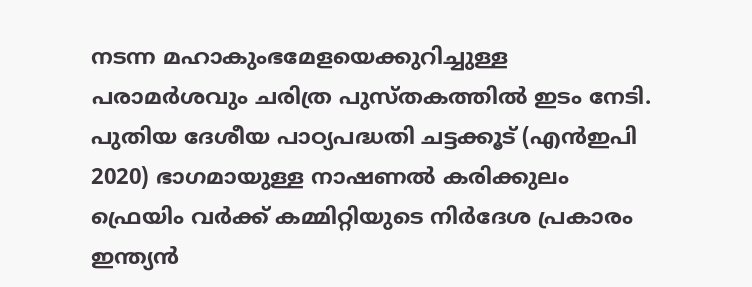നടന്ന മഹാകുംഭമേളയെക്കുറിച്ചുള്ള പരാമര്‍ശവും ചരിത്ര പുസ്തകത്തില്‍ ഇടം നേടി. പുതിയ ദേശീയ പാഠ്യപദ്ധതി ചട്ടക്കൂട് (എന്‍ഇപി 2020) ഭാഗമായുള്ള നാഷണല്‍ കരിക്കുലം ഫ്രെയിം വര്‍ക്ക് കമ്മിറ്റിയുടെ നിര്‍ദേശ പ്രകാരം ഇന്ത്യന്‍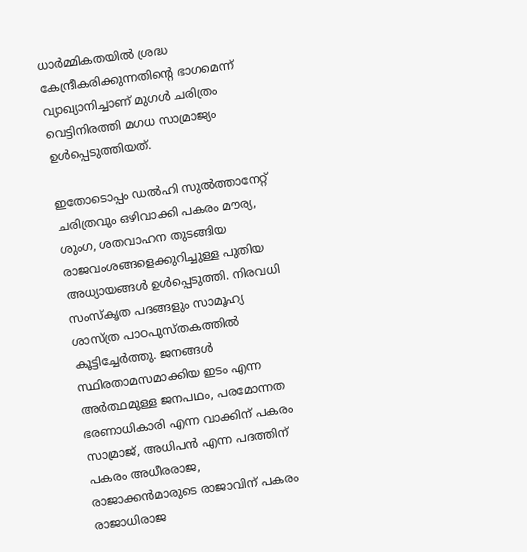ധാര്‍മ്മികതയില്‍ ശ്രദ്ധ കേന്ദ്രീകരിക്കുന്നതിന്റെ ഭാഗമെന്ന് വ്യാഖ്യാനിച്ചാണ് മുഗള്‍ ചരിത്രം വെട്ടിനിരത്തി മഗധ സാമ്രാജ്യം ഉള്‍പ്പെടുത്തിയത്.

ഇതോടൊപ്പം ഡല്‍ഹി സുല്‍ത്താനേറ്റ് ചരിത്രവും ഒഴിവാക്കി പകരം മൗര്യ, ശുംഗ, ശതവാഹന തുടങ്ങിയ രാജവംശങ്ങളെക്കുറിച്ചുള്ള പുതിയ അധ്യായങ്ങള്‍ ഉള്‍പ്പെടുത്തി. നിരവധി സംസ്കൃത പദങ്ങളും സാമൂഹ്യ ശാസ്ത്ര പാഠപുസ്തകത്തില്‍ കൂട്ടിച്ചേര്‍ത്തു. ജനങ്ങള്‍ സ്ഥിരതാമസമാക്കിയ ഇടം എന്ന അര്‍ത്ഥമുള്ള ജനപഥം, പരമോന്നത ഭരണാധികാരി എന്ന വാക്കിന് പകരം സാമ്രാജ്, അധിപന്‍ എന്ന പദത്തിന് പകരം അധീരരാജ, രാജാക്കന്‍മാരുടെ രാജാവിന് പകരം രാജാധിരാജ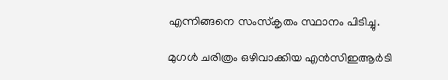എന്നിങ്ങനെ സംസ്കൃതം സ്ഥാനം പിടിച്ചു.

മുഗള്‍ ചരിത്രം ഒഴിവാക്കിയ എന്‍സിഇആര്‍ടി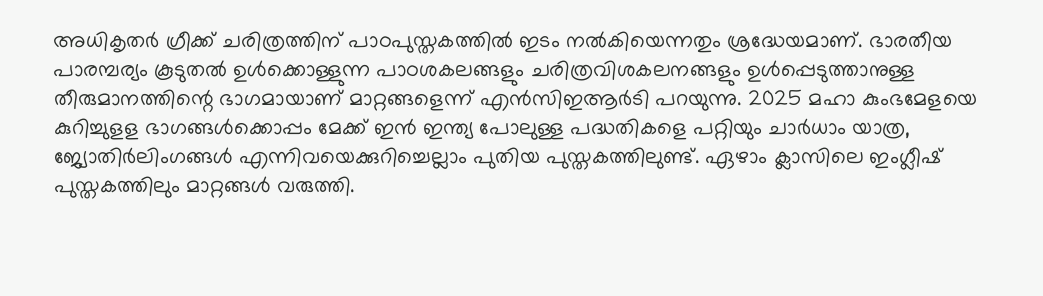അധികൃതര്‍ ഗ്രീക്ക് ചരിത്രത്തിന് പാഠപുസ്തകത്തില്‍ ഇടം നല്‍കിയെന്നതും ശ്രദ്ധേയമാണ്. ഭാരതീയ പാരമ്പര്യം കൂടുതല്‍ ഉള്‍ക്കൊള്ളുന്ന പാഠശകലങ്ങളും ചരിത്രവിശകലനങ്ങളും ഉള്‍പ്പെടുത്താനുള്ള തീരുമാനത്തിന്റെ ഭാഗമായാണ് മാറ്റങ്ങളെന്ന് എന്‍സിഇആര്‍ടി പറയുന്നു. 2025 മഹാ കുംഭമേളയെ കുറിച്ചുളള ഭാഗങ്ങള്‍ക്കൊപ്പം മേക്ക് ഇന്‍ ഇന്ത്യ പോലുള്ള പദ്ധതികളെ പറ്റിയും ചാര്‍ധാം യാത്ര, ജ്യോതിര്‍ലിംഗങ്ങള്‍ എന്നിവയെക്കുറിച്ചെല്ലാം പുതിയ പുസ്തകത്തിലുണ്ട്. ഏഴാം ക്ലാസിലെ ഇംഗ്ലീഷ് പുസ്തകത്തിലും മാറ്റങ്ങള്‍ വരുത്തി.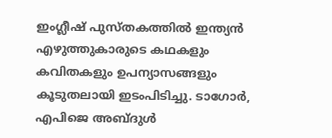ഇംഗ്ലീഷ് പുസ്തകത്തില്‍ ഇന്ത്യന്‍ എഴുത്തുകാരുടെ കഥകളും കവിതകളും ഉപന്യാസങ്ങളും കൂടുതലായി ഇടംപിടിച്ചു. ടാഗോര്‍, എപിജെ അബ്ദുള്‍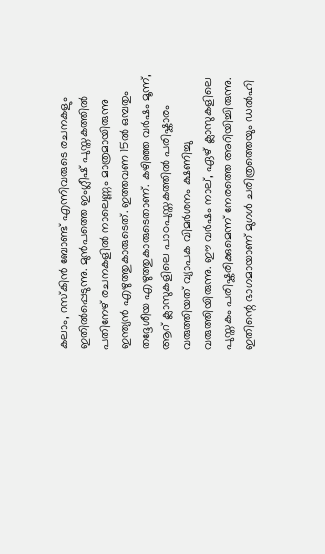കലാം, റസ്‌കിന്‍ ബോണ്ട് എന്നിവരുടെ രചനകളും ഇതില്‍പ്പെടുന്നു. മുന്‍പത്തെ ഇംഗ്ലീഷ് പുസ്തകത്തില്‍ പതിനേഴ് രചനകളില്‍ നാലെണ്ണം മാത്രമായിരുന്നു ഇന്ത്യന്‍ എഴുത്തുകാരുടെത്. ഇത്തവണ 15ല്‍ ഒമ്പതും തദ്ദേശീയ എഴുത്തുകാരുടെതാണ്. കഴിഞ്ഞ വര്‍ഷം മൂന്ന്, ആറ് ക്ലാസുകളിലെ പാഠപുസ്തകത്തില്‍ പരിഷ്കാരം വരുത്തിയത് വ്യാപക വിമര്‍ശനം ക്ഷണിച്ചു വരുത്തിയിരുന്നു. ഈ വര്‍ഷം നാല്, ഏഴ് ക്ലാസുകളിലെ പുസ്തകം പരിഷ്കരിക്കുമെന്ന് നേരത്തെ അറിയിച്ചിരുന്നു. ഇതിന്റെ ഭാഗമായാണ് മുഗള്‍ ചരിത്രത്തെയും ഡല്‍ഹി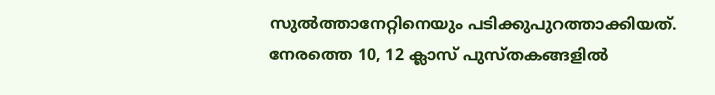സുല്‍ത്താനേറ്റിനെയും പടിക്കുപുറത്താക്കിയത്. നേരത്തെ 10, 12 ക്ലാസ് പുസ്തകങ്ങളില്‍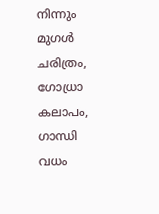നിന്നും മുഗള്‍ ചരിത്രം, ഗോധ്രാ കലാപം, ഗാന്ധി വധം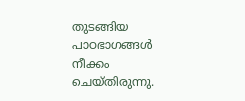തുടങ്ങിയ പാഠഭാഗങ്ങള്‍ നീക്കം ചെയ്തിരുന്നു.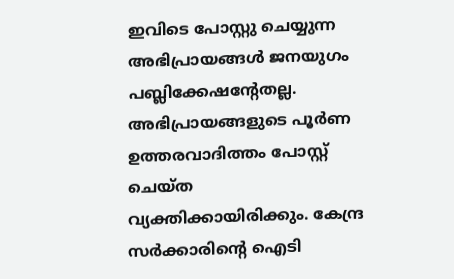ഇവിടെ പോസ്റ്റു ചെയ്യുന്ന അഭിപ്രായങ്ങള്‍ ജനയുഗം പബ്ലിക്കേഷന്റേതല്ല. അഭിപ്രായങ്ങളുടെ പൂര്‍ണ ഉത്തരവാദിത്തം പോസ്റ്റ് ചെയ്ത വ്യക്തിക്കായിരിക്കും. കേന്ദ്ര സര്‍ക്കാരിന്റെ ഐടി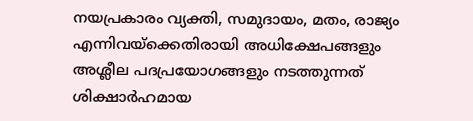നയപ്രകാരം വ്യക്തി, സമുദായം, മതം, രാജ്യം എന്നിവയ്‌ക്കെതിരായി അധിക്ഷേപങ്ങളും അശ്ലീല പദപ്രയോഗങ്ങളും നടത്തുന്നത് ശിക്ഷാര്‍ഹമായ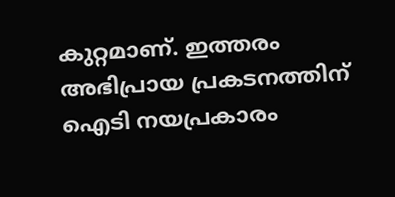കുറ്റമാണ്. ഇത്തരം അഭിപ്രായ പ്രകടനത്തിന് ഐടി നയപ്രകാരം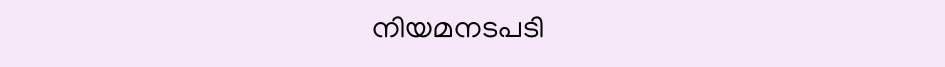നിയമനടപടി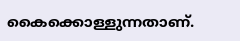കൈക്കൊള്ളുന്നതാണ്.